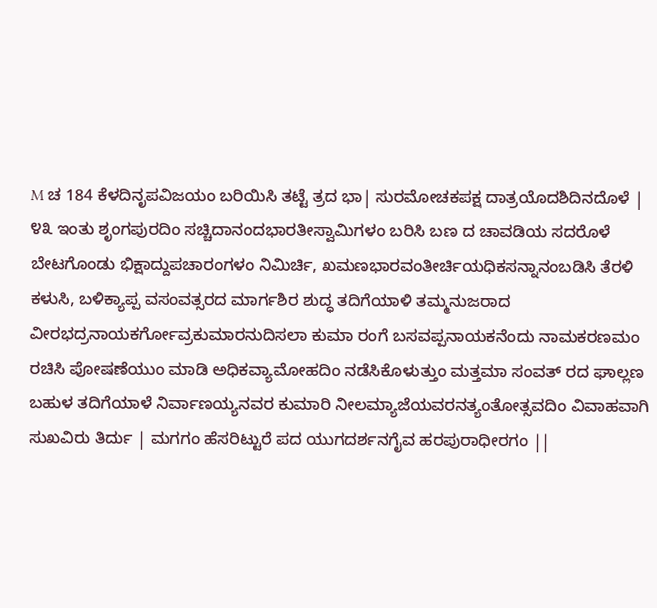M ಚ 184 ಕೆಳದಿನೃಪವಿಜಯಂ ಬರಿಯಿಸಿ ತಟ್ಟೆ ತ್ರದ ಭಾ| ಸುರಮೋಚಕಪಕ್ಷ ದಾತ್ರಯೊದಶಿದಿನದೊಳೆ | ೪೩ ಇಂತು ಶೃಂಗಪುರದಿಂ ಸಚ್ಚಿದಾನಂದಭಾರತೀಸ್ವಾಮಿಗಳಂ ಬರಿಸಿ ಬಣ ದ ಚಾವಡಿಯ ಸದರೊಳೆ ಬೇಟಗೊಂಡು ಭಿಕ್ಷಾದ್ದುಪಚಾರಂಗಳಂ ನಿಮಿರ್ಚಿ, ಖಮಣಭಾರವಂತೀರ್ಚಿಯಧಿಕಸನ್ನಾನಂಬಡಿಸಿ ತೆರಳಿ ಕಳುಸಿ, ಬಳಿಕ್ಯಾಪ್ಪ ವಸಂವತ್ಸರದ ಮಾರ್ಗಶಿರ ಶುದ್ಧ ತದಿಗೆಯಾಳಿ ತಮ್ಮನುಜರಾದ ವೀರಭದ್ರನಾಯಕರ್ಗೋವ್ರಕುಮಾರನುದಿಸಲಾ ಕುಮಾ ರಂಗೆ ಬಸವಪ್ಪನಾಯಕನೆಂದು ನಾಮಕರಣಮಂ ರಚಿಸಿ ಪೋಷಣೆಯುಂ ಮಾಡಿ ಅಧಿಕವ್ಯಾಮೋಹದಿಂ ನಡೆಸಿಕೊಳುತ್ತುಂ ಮತ್ತಮಾ ಸಂವತ್ ರದ ಘಾಲ್ಲಣ ಬಹುಳ ತದಿಗೆಯಾಳೆ ನಿರ್ವಾಣಯ್ಯನವರ ಕುಮಾರಿ ನೀಲಮ್ಯಾಜೆಯವರನತ್ಯಂತೋತ್ಸವದಿಂ ವಿವಾಹವಾಗಿ ಸುಖವಿರು ತಿರ್ದು | ಮಗಗಂ ಹೆಸರಿಟ್ಟುರೆ ಪದ ಯುಗದರ್ಶನಗೈವ ಹರಪುರಾಧೀರಗಂ ||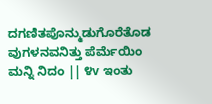ದಗಣಿತಪೊನ್ಮುಡುಗೊರೆತೊಡ ವುಗಳನವನಿತ್ತು ಪೆರ್ಮೆಯಿಂ ಮನ್ನಿ ನಿದಂ || ೪v ಇಂತು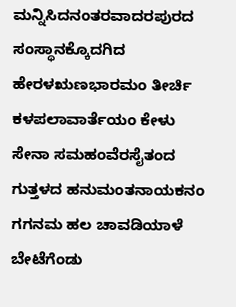ಮನ್ನಿಸಿದನಂತರವಾದರಪುರದ ಸಂಸ್ಥಾನಕ್ಕೊದಗಿದ ಹೇರಳಋಣಭಾರಮಂ ತೀರ್ಚಿ ಕಳಪಲಾವಾರ್ತೆಯಂ ಕೇಳು ಸೇನಾ ಸಮಹಂವೆರಸೈತಂದ ಗುತ್ತಳದ ಹನುಮಂತನಾಯಕನಂ ಗಗನಮ ಹಲ ಚಾವಡಿಯಾಳೆ ಬೇಟೆಗೆಂಡು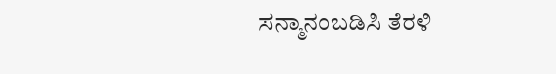ಸನ್ಮಾನಂಬಡಿಸಿ ತೆರಳಿ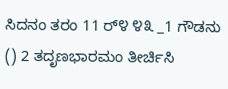ಸಿದನಂ ತರಂ 11 ರ್೪ ೪೩ _1 ಗೌಡನು () 2 ತದೃಣಭಾರಮಂ ತೀರ್ಚಿಸಿ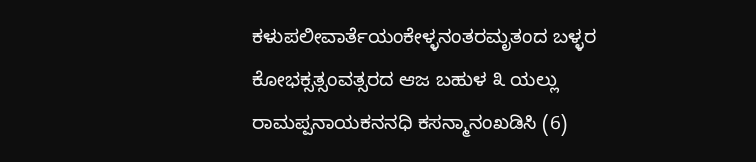ಕಳುಪಲೀವಾರ್ತೆಯಂಕೇಳ್ಳನಂತರಮೃತಂದ ಬಳ್ಳರ ಕೋಭಕ್ಸತ್ಸಂವತ್ಸರದ ಆಜ ಬಹುಳ ೩ ಯಲ್ಲು ರಾಮಪ್ಪನಾಯಕನನಧಿ ಕಸನ್ಮಾನಂಖಡಿಸಿ (6)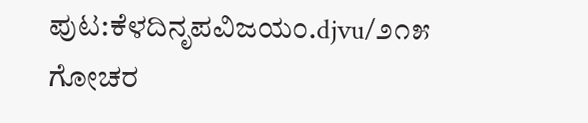ಪುಟ:ಕೆಳದಿನೃಪವಿಜಯಂ.djvu/೨೧೫
ಗೋಚರ